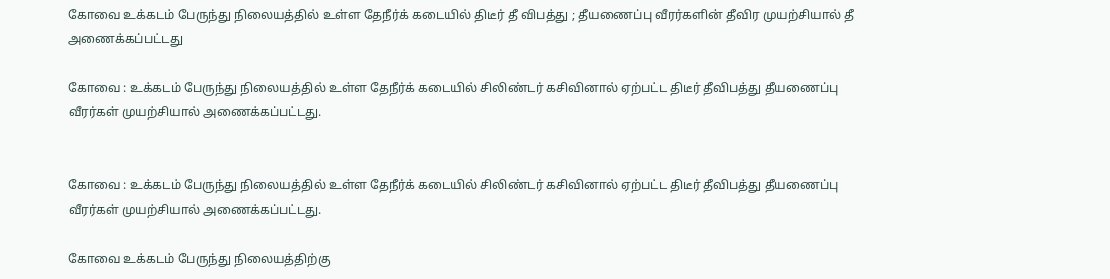கோவை உக்கடம் பேருந்து நிலையத்தில் உள்ள தேநீர்க் கடையில் திடீர் தீ விபத்து ; தீயணைப்பு வீரர்களின் தீவிர முயற்சியால் தீ அணைக்கப்பட்டது

கோவை : உக்கடம் பேருந்து நிலையத்தில் உள்ள தேநீர்க் கடையில் சிலிண்டர் கசிவினால் ஏற்பட்ட திடீர் தீவிபத்து தீயணைப்பு வீரர்கள் முயற்சியால் அணைக்கப்பட்டது.


கோவை : உக்கடம் பேருந்து நிலையத்தில் உள்ள தேநீர்க் கடையில் சிலிண்டர் கசிவினால் ஏற்பட்ட திடீர் தீவிபத்து தீயணைப்பு வீரர்கள் முயற்சியால் அணைக்கப்பட்டது.

கோவை உக்கடம் பேருந்து நிலையத்திற்கு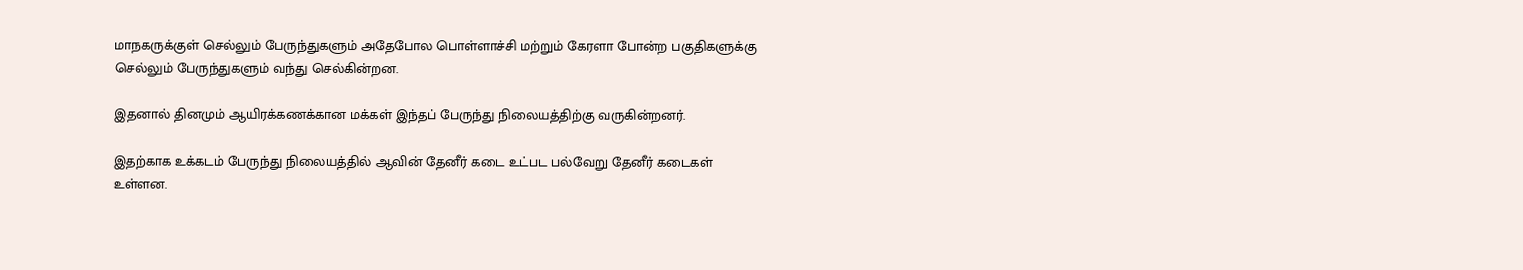மாநகருக்குள் செல்லும் பேருந்துகளும் அதேபோல பொள்ளாச்சி மற்றும் கேரளா போன்ற பகுதிகளுக்கு செல்லும் பேருந்துகளும் வந்து செல்கின்றன.

இதனால் தினமும் ஆயிரக்கணக்கான மக்கள் இந்தப் பேருந்து நிலையத்திற்கு வருகின்றனர்.

இதற்காக உக்கடம் பேருந்து நிலையத்தில் ஆவின் தேனீர் கடை உட்பட பல்வேறு தேனீர் கடைகள் உள்ளன.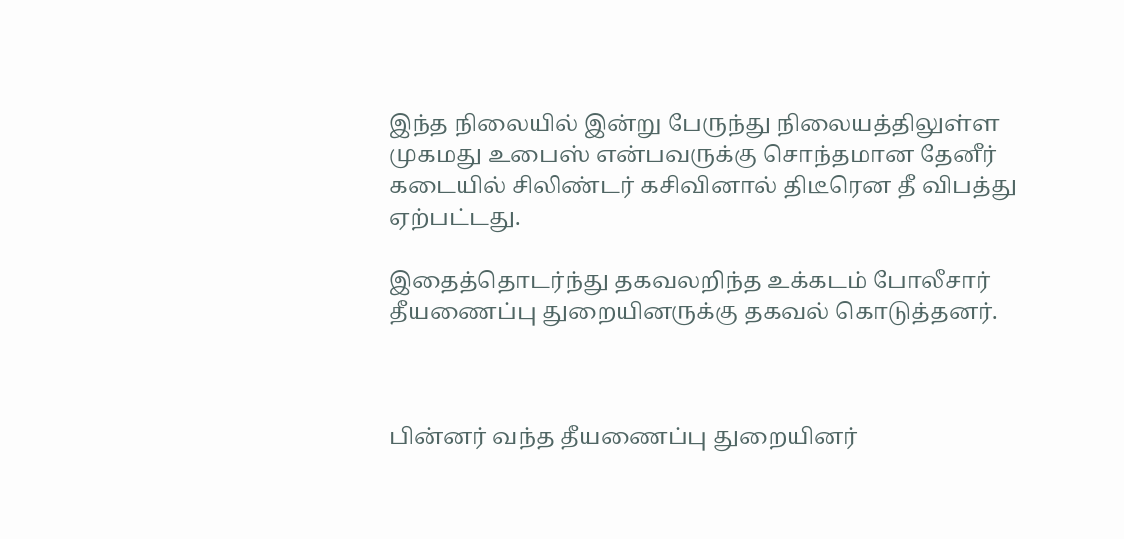இந்த நிலையில் இன்று பேருந்து நிலையத்திலுள்ள முகமது உபைஸ் என்பவருக்கு சொந்தமான தேனீர் கடையில் சிலிண்டர் கசிவினால் திடீரென தீ விபத்து ஏற்பட்டது.

இதைத்தொடர்ந்து தகவலறிந்த உக்கடம் போலீசார் தீயணைப்பு துறையினருக்கு தகவல் கொடுத்தனர்.



பின்னர் வந்த தீயணைப்பு துறையினர்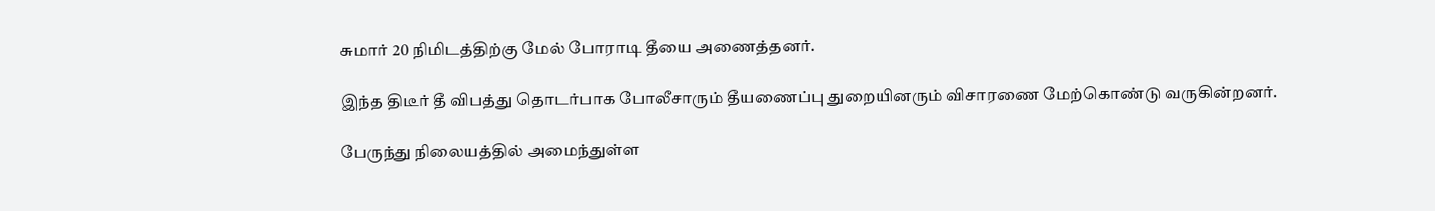சுமார் 20 நிமிடத்திற்கு மேல் போராடி தீயை அணைத்தனர்.

இந்த திடீர் தீ விபத்து தொடர்பாக போலீசாரும் தீயணைப்பு துறையினரும் விசாரணை மேற்கொண்டு வருகின்றனர்.

பேருந்து நிலையத்தில் அமைந்துள்ள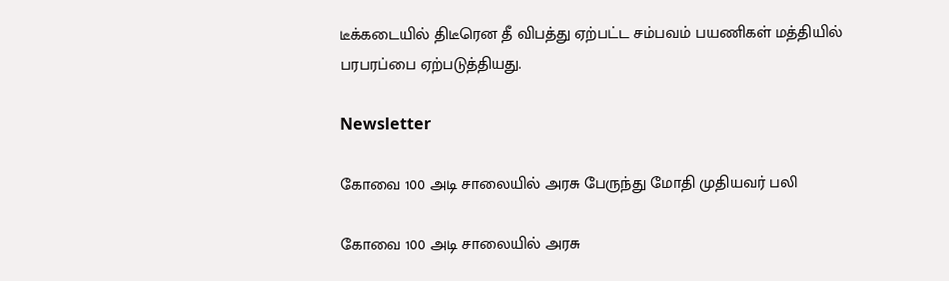டீக்கடையில் திடீரென தீ விபத்து ஏற்பட்ட சம்பவம் பயணிகள் மத்தியில் பரபரப்பை ஏற்படுத்தியது.

Newsletter

கோவை 100 அடி சாலையில் அரசு பேருந்து மோதி முதியவர் பலி

கோவை 100 அடி சாலையில் அரசு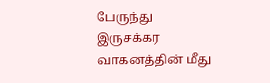பேருந்து இருசக்கர வாகனத்தின் மீது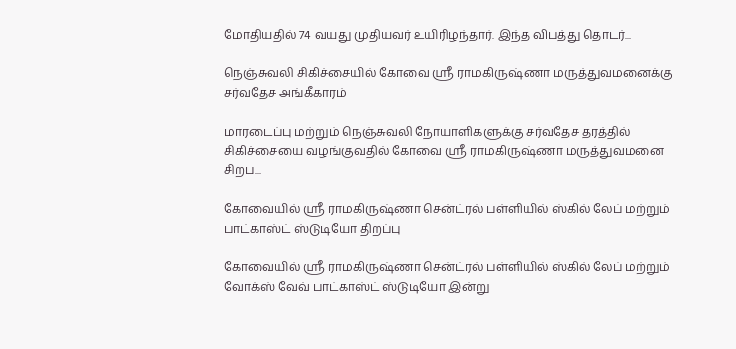மோதியதில் 74 வயது முதியவர் உயிரிழந்தார். இந்த விபத்து தொடர்...

நெஞ்சுவலி சிகிச்சையில் கோவை ஸ்ரீ ராமகிருஷ்ணா மருத்துவமனைக்கு சர்வதேச அங்கீகாரம்

மாரடைப்பு மற்றும் நெஞ்சுவலி நோயாளிகளுக்கு சர்வதேச தரத்தில் சிகிச்சையை வழங்குவதில் கோவை ஸ்ரீ ராமகிருஷ்ணா மருத்துவமனை சிறப...

கோவையில் ஸ்ரீ ராமகிருஷ்ணா சென்ட்ரல் பள்ளியில் ஸ்கில் லேப் மற்றும் பாட்காஸ்ட் ஸ்டுடியோ திறப்பு

கோவையில் ஸ்ரீ ராமகிருஷ்ணா சென்ட்ரல் பள்ளியில் ஸ்கில் லேப் மற்றும் வோக்ஸ் வேவ் பாட்காஸ்ட் ஸ்டுடியோ இன்று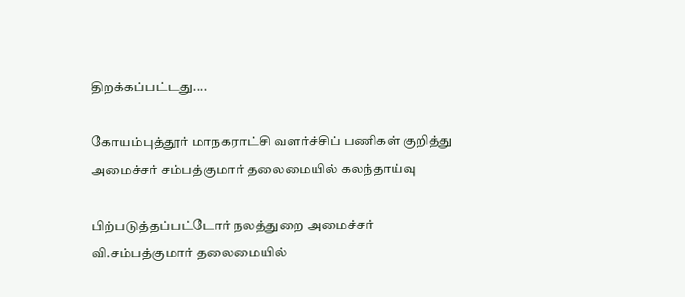திறக்கப்பட்டது....

கோயம்புத்தூர் மாநகராட்சி வளர்ச்சிப் பணிகள் குறித்து அமைச்சர் சம்பத்குமார் தலைமையில் கலந்தாய்வு

பிற்படுத்தப்பட்டோர் நலத்துறை அமைச்சர் வி.சம்பத்குமார் தலைமையில்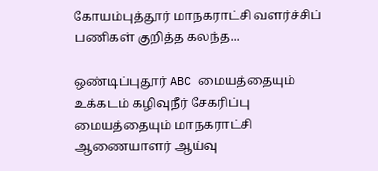கோயம்புத்தூர் மாநகராட்சி வளர்ச்சிப் பணிகள் குறித்த கலந்த...

ஒண்டிப்புதூர் ABC மையத்தையும் உக்கடம் கழிவுநீர் சேகரிப்பு மையத்தையும் மாநகராட்சி ஆணையாளர் ஆய்வு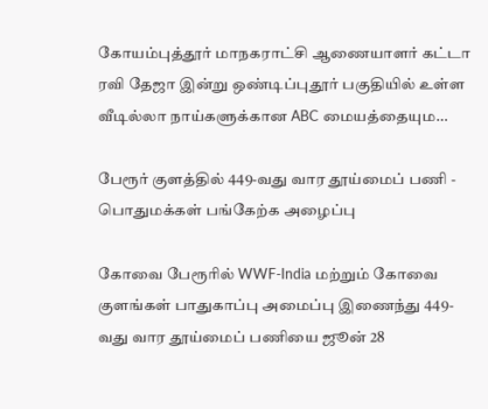கோயம்புத்தூர் மாநகராட்சி ஆணையாளர் கட்டா ரவி தேஜா இன்று ஒண்டிப்புதூர் பகுதியில் உள்ள வீடில்லா நாய்களுக்கான ABC மையத்தையும...

பேரூர் குளத்தில் 449-வது வார தூய்மைப் பணி - பொதுமக்கள் பங்கேற்க அழைப்பு

கோவை பேரூரில் WWF-India மற்றும் கோவை குளங்கள் பாதுகாப்பு அமைப்பு இணைந்து 449-வது வார தூய்மைப் பணியை ஜூன் 28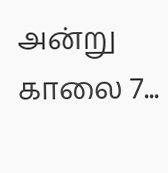அன்று காலை 7...